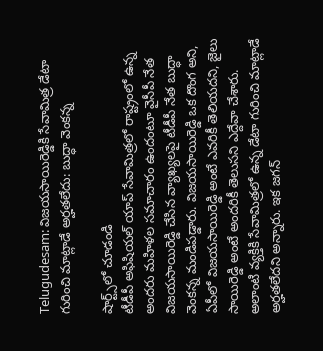Telugudesam: విజయసాయిరెడ్డికి సేవామిత్ర డేటా గురించి మాట్లాడే అర్హతలేదు: బుద్ధా వెంకన్న

షార్ట్స్‌లో చూడండి
టీడీపీ అఫిషియల్ యాప్ సేవామిత్రలో రాష్ట్రంలో ఉన్న అందరు మహిళల సమాచారం ఉందంటూ వైసీపీ నేత విజయసాయిరెడ్డి చేసిన వ్యాఖ్యలపై టీడీపీ నేత బుద్ధా వెంకన్న మండిపడ్డారు. విజయసాయిరెడ్డి ఒక దొంగ అని, ఏపీలో విజయసాయిరెడ్డి అంటే ఎవరికీ తెలియదని, జైలు సాయిరెడ్డి అంటే అందరికీ తెలుసని ఎద్దేవా చేశారు. అలాంటి వ్యక్తికి సేవామిత్రలో ఉన్న డేటా గురించి మాట్లాడే అర్హతలేదని అన్నారు. ఇక జగన్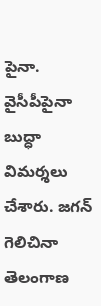పైనా. వైసీపీపైనా బుద్ధా విమర్శలు చేశారు. జగన్ గెలిచినా తెలంగాణ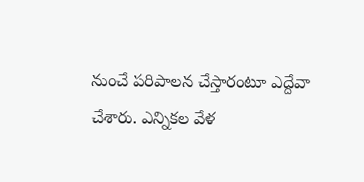నుంచే పరిపాలన చేస్తారంటూ ఎద్దేవా చేశారు. ఎన్నికల వేళ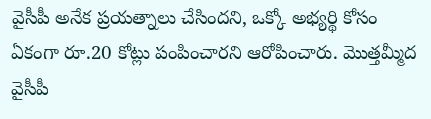వైసీపీ అనేక ప్రయత్నాలు చేసిందని, ఒక్కో అభ్యర్థి కోసం ఏకంగా రూ.20 కోట్లు పంపించారని ఆరోపించారు. మొత్తమ్మీద వైసీపీ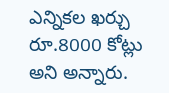ఎన్నికల ఖర్చు రూ.8000 కోట్లు అని అన్నారు.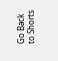Go Back to Shorts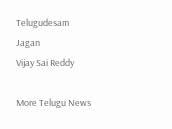Telugudesam
Jagan
Vijay Sai Reddy

More Telugu News